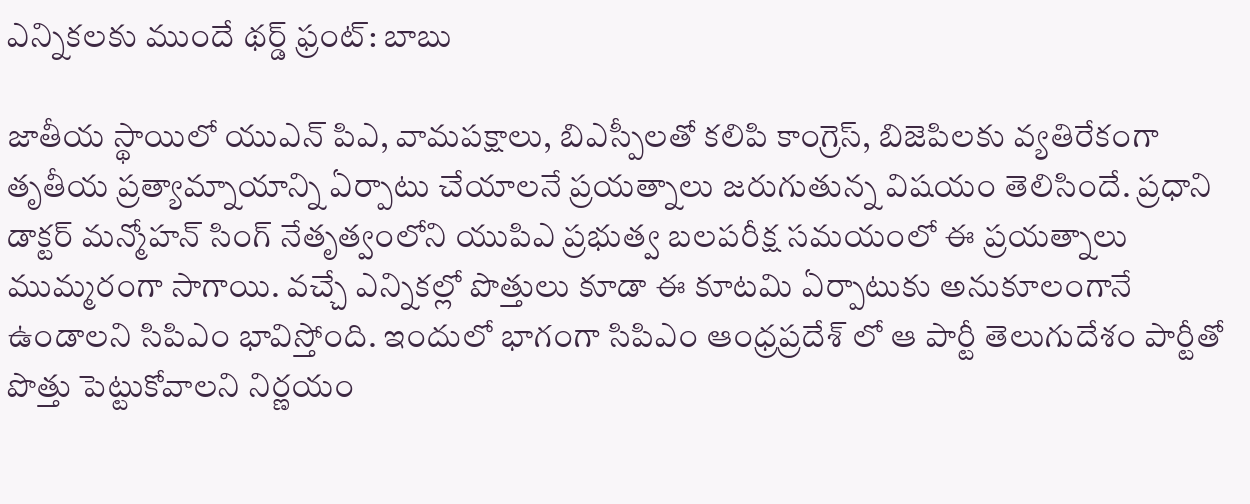ఎన్నికలకు ముందే థర్డ్ ఫ్రంట్: బాబు

జాతీయ స్థాయిలో యుఎన్ పిఎ, వామపక్షాలు, బిఎస్పీలతో కలిపి కాంగ్రెస్, బిజెపిలకు వ్యతిరేకంగా తృతీయ ప్రత్యామ్నాయాన్ని ఏర్పాటు చేయాలనే ప్రయత్నాలు జరుగుతున్న విషయం తెలిసిందే. ప్రధాని డాక్టర్ మన్మోహన్ సింగ్ నేతృత్వంలోని యుపిఎ ప్రభుత్వ బలపరీక్ష సమయంలో ఈ ప్రయత్నాలు ముమ్మరంగా సాగాయి. వచ్చే ఎన్నికల్లో పొత్తులు కూడా ఈ కూటమి ఏర్పాటుకు అనుకూలంగానే ఉండాలని సిపిఎం భావిస్తోంది. ఇందులో భాగంగా సిపిఎం ఆంధ్రప్రదేశ్ లో ఆ పార్టీ తెలుగుదేశం పార్టీతో పొత్తు పెట్టుకోవాలని నిర్ణయం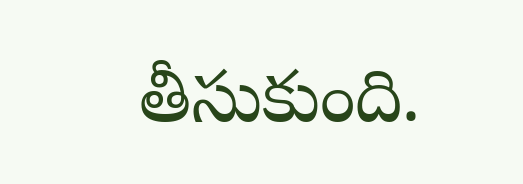తీసుకుంది.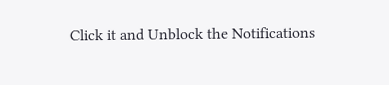Click it and Unblock the Notifications